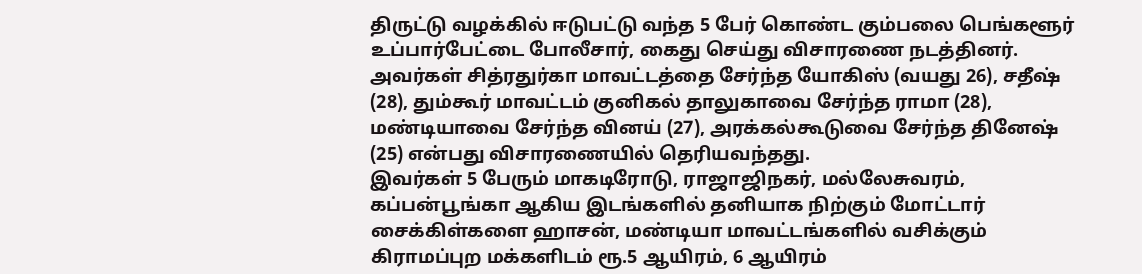திருட்டு வழக்கில் ஈடுபட்டு வந்த 5 பேர் கொண்ட கும்பலை பெங்களூர் உப்பார்பேட்டை போலீசார், கைது செய்து விசாரணை நடத்தினர். அவர்கள் சித்ரதுர்கா மாவட்டத்தை சேர்ந்த யோகிஸ் (வயது 26), சதீஷ் (28), தும்கூர் மாவட்டம் குனிகல் தாலுகாவை சேர்ந்த ராமா (28), மண்டியாவை சேர்ந்த வினய் (27), அரக்கல்கூடுவை சேர்ந்த தினேஷ் (25) என்பது விசாரணையில் தெரியவந்தது.
இவர்கள் 5 பேரும் மாகடிரோடு, ராஜாஜிநகர், மல்லேசுவரம், கப்பன்பூங்கா ஆகிய இடங்களில் தனியாக நிற்கும் மோட்டார் சைக்கிள்களை ஹாசன், மண்டியா மாவட்டங்களில் வசிக்கும் கிராமப்புற மக்களிடம் ரூ.5 ஆயிரம், 6 ஆயிரம்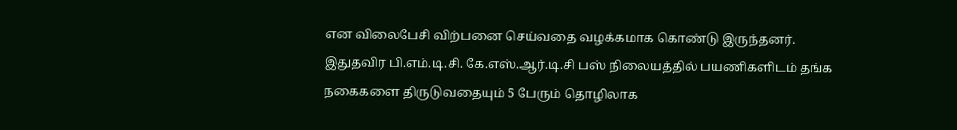என விலைபேசி விற்பனை செய்வதை வழக்கமாக கொண்டு இருந்தனர். இதுதவிர பி.எம்.டி.சி. கே.எஸ்.ஆர்.டி.சி பஸ் நிலையத்தில் பயணிகளிடம் தங்க நகைகளை திருடுவதையும் 5 பேரும் தொழிலாக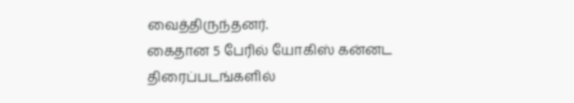வைத்திருந்தனர்.
கைதான 5 பேரில் யோகிஸ் கன்னட திரைப்படங்களில்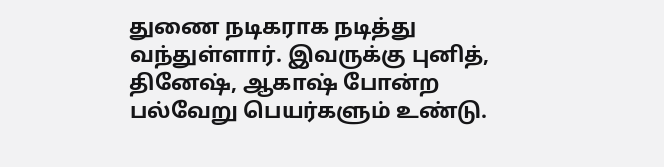துணை நடிகராக நடித்து வந்துள்ளார். இவருக்கு புனித், தினேஷ், ஆகாஷ் போன்ற பல்வேறு பெயர்களும் உண்டு.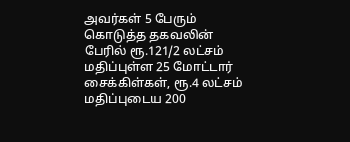அவர்கள் 5 பேரும் கொடுத்த தகவலின் பேரில் ரூ.121/2 லட்சம் மதிப்புள்ள 25 மோட்டார் சைக்கிள்கள், ரூ.4 லட்சம் மதிப்புடைய 200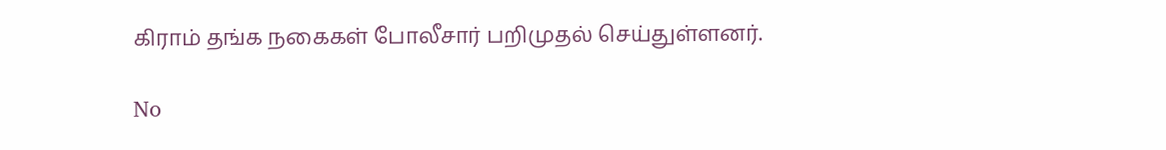கிராம் தங்க நகைகள் போலீசார் பறிமுதல் செய்துள்ளனர்.

No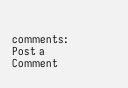comments:
Post a Comment